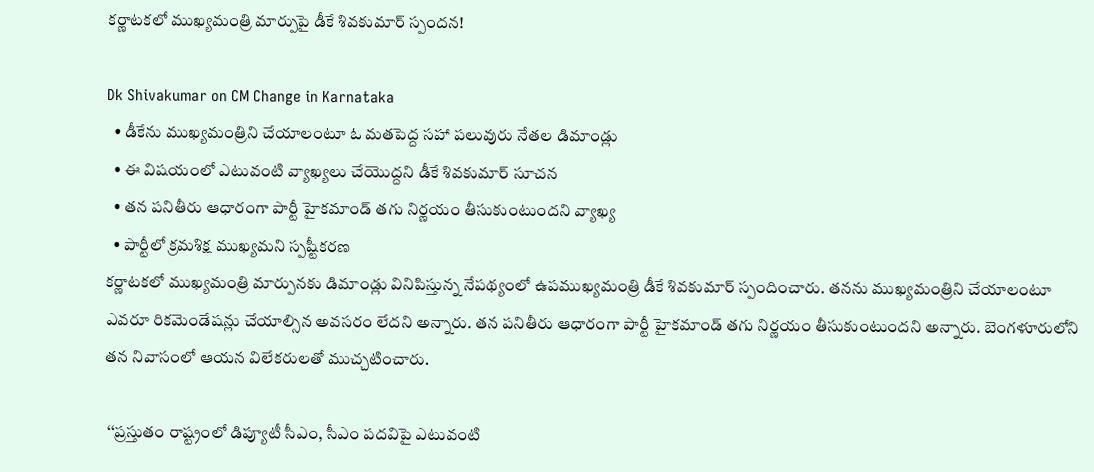కర్ణాటకలో ముఖ్యమంత్రి మార్పుపై డీకే శివకుమార్ స్పందన!

Dk Shivakumar on CM Change in Karnataka
  • డీకేను ముఖ్యమంత్రిని చేయాలంటూ ఓ మతపెద్ద సహా పలువురు నేతల డిమాండ్లు
  • ఈ విషయంలో ఎటువంటి వ్యాఖ్యలు చేయొద్దని డీకే శివకుమార్ సూచన
  • తన పనితీరు ఆధారంగా పార్టీ హైకమాండ్ తగు నిర్ణయం తీసుకుంటుందని వ్యాఖ్య
  • పార్టీలో క్రమశిక్ష ముఖ్యమని స్పష్టీకరణ
కర్ణాటకలో ముఖ్యమంత్రి మార్పునకు డిమాండ్లు వినిపిస్తున్న నేపథ్యంలో ఉపముఖ్యమంత్రి డీకే శివకుమార్ స్పందించారు. తనను ముఖ్యమంత్రిని చేయాలంటూ ఎవరూ రికమెండేషన్లు చేయాల్సిన అవసరం లేదని అన్నారు. తన పనితీరు ఆధారంగా పార్టీ హైకమాండ్ తగు నిర్ణయం తీసుకుంటుందని అన్నారు. బెంగళూరులోని తన నివాసంలో ఆయన విలేకరులతో ముచ్చటించారు.

 ‘‘ప్రస్తుతం రాష్ట్రంలో డిప్యూటీ సీఎం, సీఎం పదవిపై ఎటువంటి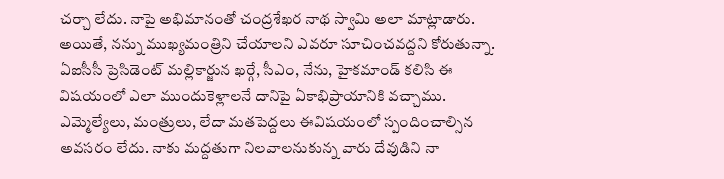చర్చా లేదు. నాపై అభిమానంతో చంద్రశేఖర నాథ స్వామి అలా మాట్లాడారు. అయితే, నన్ను ముఖ్యమంత్రిని చేయాలని ఎవరూ సూచించవద్దని కోరుతున్నా. ఏఐసీసీ ప్రెసిడెంట్ మల్లికార్జున ఖర్గే, సీఎం, నేను, హైకమాండ్ కలిసి ఈ విషయంలో ఎలా ముందుకెళ్లాలనే దానిపై ఏకాభిప్రాయానికి వచ్చాము. ఎమ్మెల్యేలు, మంత్రులు, లేదా మతపెద్దలు ఈవిషయంలో స్పందించాల్సిన అవసరం లేదు. నాకు మద్దతుగా నిలవాలనుకున్న వారు దేవుడిని నా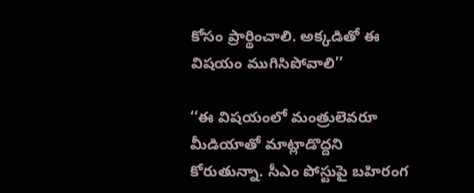కోసం ప్రార్థించాలి. అక్కడితో ఈ విషయం ముగిసిపోవాలి’’

‘‘ఈ విషయంలో మంత్రులెవరూ మీడియాతో మాట్లాడొద్దని కోరుతున్నా. సీఎం పోస్టుపై బహిరంగ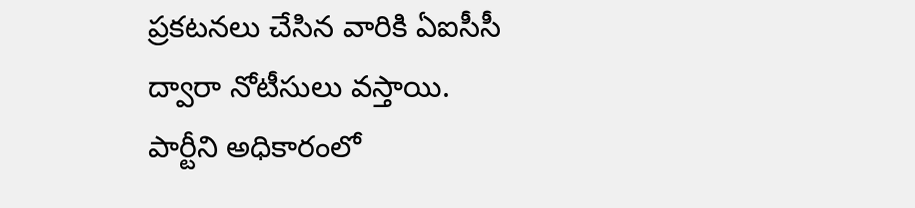ప్రకటనలు చేసిన వారికి ఏఐసీసీ ద్వారా నోటీసులు వస్తాయి. పార్టీని అధికారంలో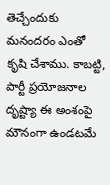తెచ్చేందుకు మనందరం ఎంతో కృషి చేశాము. కాబట్టి, పార్టీ ప్రయోజనాల దృష్ట్యా ఈ అంశంపై మౌనంగా ఉండటమే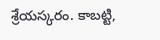శ్రేయస్కరం. కాబట్టి,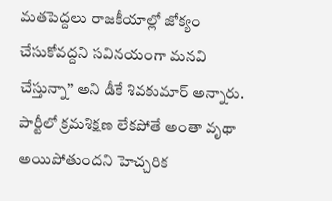మతపెద్దలు రాజకీయాల్లో జోక్యం చేసుకోవద్దని సవినయంగా మనవి చేస్తున్నా’’ అని డీకే శివకుమార్ అన్నారు. పార్టీలో క్రమశిక్షణ లేకపోతే అంతా వృథా అయిపోతుందని హెచ్చరిక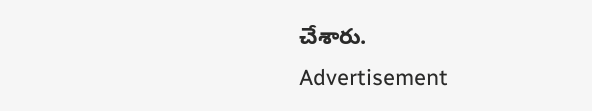చేశారు.
Advertisement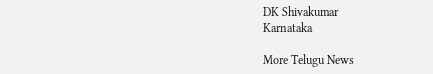DK Shivakumar
Karnataka

More Telugu News